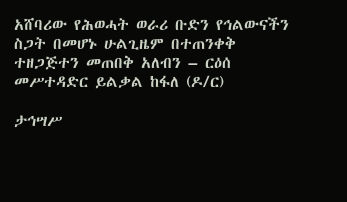አሸባሪው የሕወሓት ወራሪ ቡድን የኅልውናችን ስጋት በመሆኑ ሁልጊዜም በተጠንቀቅ ተዘጋጅተን መጠበቅ አለብን – ርዕሰ መሥተዳድር ይልቃል ከፋለ (ዶ/ር)

ታኅሣሥ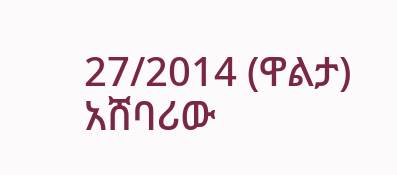27/2014 (ዋልታ) አሸባሪው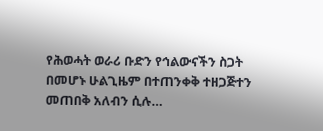የሕወሓት ወራሪ ቡድን የኅልውናችን ስጋት በመሆኑ ሁልጊዜም በተጠንቀቅ ተዘጋጅተን መጠበቅ አለብን ሲሉ…